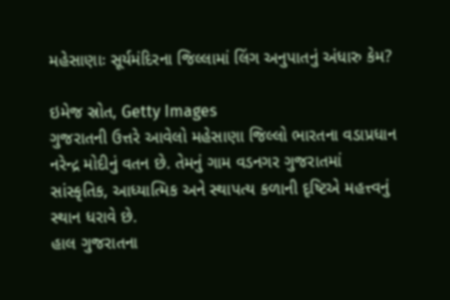મહેસાણાઃ સૂર્યમંદિરના જિલ્લામાં લિંગ અનુપાતનું અંધારુ કેમ?

ઇમેજ સ્રોત, Getty Images
ગુજરાતની ઉત્તરે આવેલો મહેસાણા જિલ્લો ભારતના વડાપ્રધાન નરેન્દ્ર મોદીનું વતન છે. તેમનું ગામ વડનગર ગુજરાતમાં સાંસ્કૃતિક, આધ્યાત્મિક અને સ્થાપત્ય કળાની દૃષ્ટિએ મહત્ત્વનું સ્થાન ધરાવે છે.
હાલ ગુજરાતના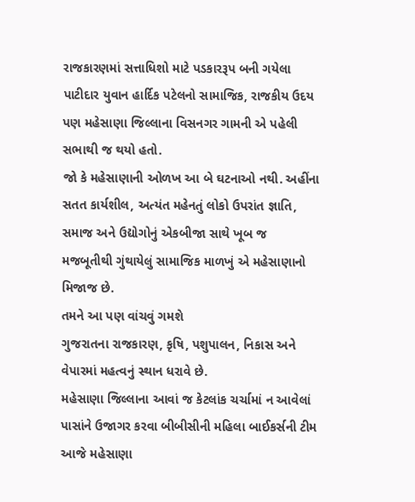રાજકારણમાં સત્તાધિશો માટે પડકારરૂપ બની ગયેલા પાટીદાર યુવાન હાર્દિક પટેલનો સામાજિક, રાજકીય ઉદય પણ મહેસાણા જિલ્લાના વિસનગર ગામની એ પહેલી સભાથી જ થયો હતો.
જો કે મહેસાણાની ઓળખ આ બે ઘટનાઓ નથી. અહીંના સતત કાર્યશીલ, અત્યંત મહેનતું લોકો ઉપરાંત જ્ઞાતિ, સમાજ અને ઉદ્યોગોનું એકબીજા સાથે ખૂબ જ મજબૂતીથી ગુંથાયેલું સામાજિક માળખું એ મહેસાણાનો મિજાજ છે.
તમને આ પણ વાંચવું ગમશે
ગુજરાતના રાજકારણ, કૃષિ, પશુપાલન, નિકાસ અને વેપારમાં મહત્વનું સ્થાન ધરાવે છે.
મહેસાણા જિલ્લાના આવાં જ કેટલાંક ચર્ચામાં ન આવેલાં પાસાંને ઉજાગર કરવા બીબીસીની મહિલા બાઈકર્સની ટીમ આજે મહેસાણા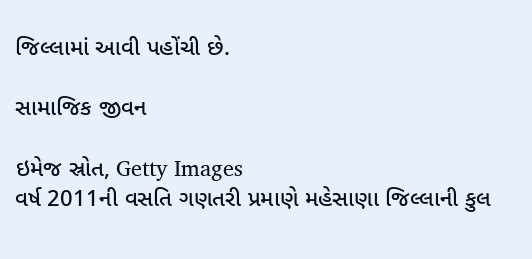જિલ્લામાં આવી પહોંચી છે.

સામાજિક જીવન

ઇમેજ સ્રોત, Getty Images
વર્ષ 2011ની વસતિ ગણતરી પ્રમાણે મહેસાણા જિલ્લાની કુલ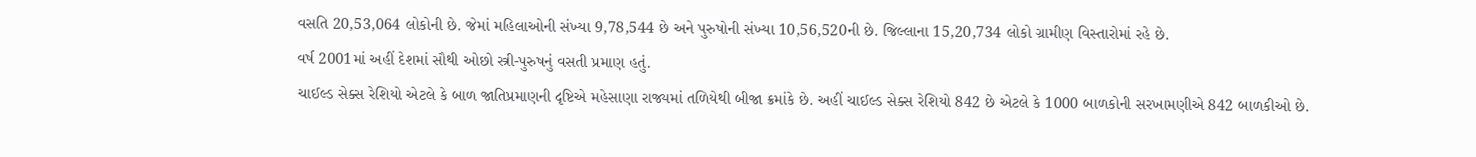વસતિ 20,53,064 લોકોની છે. જેમાં મહિલાઓની સંખ્યા 9,78,544 છે અને પુરુષોની સંખ્યા 10,56,520ની છે. જિલ્લાના 15,20,734 લોકો ગ્રામીણ વિસ્તારોમાં રહે છે.
વર્ષ 2001માં અહીં દેશમાં સૌથી ઓછો સ્ત્રી-પુરુષનું વસતી પ્રમાણ હતું.
ચાઈલ્ડ સેક્સ રેશિયો એટલે કે બાળ જાતિપ્રમાણની દૃષ્ટિએ મહેસાણા રાજ્યમાં તળિયેથી બીજા ક્રમાંકે છે. અહીં ચાઈલ્ડ સેક્સ રેશિયો 842 છે એટલે કે 1000 બાળકોની સરખામણીએ 842 બાળકીઓ છે.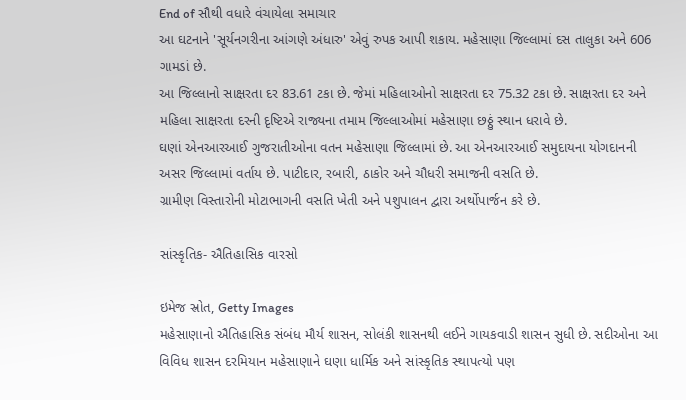End of સૌથી વધારે વંચાયેલા સમાચાર
આ ઘટનાને 'સૂર્યનગરીના આંગણે અંધારુ' એવું રુપક આપી શકાય. મહેસાણા જિલ્લામાં દસ તાલુકા અને 606 ગામડાં છે.
આ જિલ્લાનો સાક્ષરતા દર 83.61 ટકા છે. જેમાં મહિલાઓનો સાક્ષરતા દર 75.32 ટકા છે. સાક્ષરતા દર અને મહિલા સાક્ષરતા દરની દૃષ્ટિએ રાજ્યના તમામ જિલ્લાઓમાં મહેસાણા છઠ્ઠું સ્થાન ધરાવે છે.
ઘણાં એનઆરઆઈ ગુજરાતીઓના વતન મહેસાણા જિલ્લામાં છે. આ એનઆરઆઈ સમુદાયના યોગદાનની અસર જિલ્લામાં વર્તાય છે. પાટીદાર, રબારી, ઠાકોર અને ચૌધરી સમાજની વસતિ છે.
ગ્રામીણ વિસ્તારોની મોટાભાગની વસતિ ખેતી અને પશુપાલન દ્વારા અર્થોપાર્જન કરે છે.

સાંસ્કૃતિક- ઐતિહાસિક વારસો

ઇમેજ સ્રોત, Getty Images
મહેસાણાનો ઐતિહાસિક સંબંધ મૌર્ય શાસન, સોલંકી શાસનથી લઈને ગાયકવાડી શાસન સુધી છે. સદીઓના આ વિવિધ શાસન દરમિયાન મહેસાણાને ઘણા ધાર્મિક અને સાંસ્કૃતિક સ્થાપત્યો પણ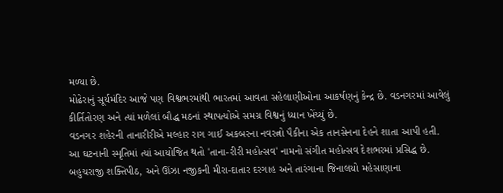મળ્યા છે.
મોઢેરાનું સૂર્યમંદિર આજે પણ વિશ્વભરમાંથી ભારતમાં આવતા સહેલાણીઓના આકર્ષણનું કેન્દ્ર છે. વડનગરમાં આવેલું કીર્તિતોરણ અને ત્યાં મળેલાં બૌદ્ધ મઠનાં સ્થાપત્યોએ સમગ્ર વિશ્વનું ધ્યાન ખેંચ્યું છે.
વડનગર શહેરની તાનારીરીએ મલ્હાર રાગ ગાઈ અકબરના નવરત્નો પૈકીના એક તાનસેનના દેહને શાતા આપી હતી.
આ ઘટનાની સ્મૃતિમાં ત્યાં આયોજિત થતો 'તાના-રીરી મહોત્સવ' નામનો સંગીત મહોત્સવ દેશભરમાં પ્રસિદ્ધ છે.
બહુચરાજી શક્તિપીઠ, અને ઊંઝા નજીકની મીરા-દાતાર દરગાહ અને તારંગાના જિનાલયો મહેસાણાના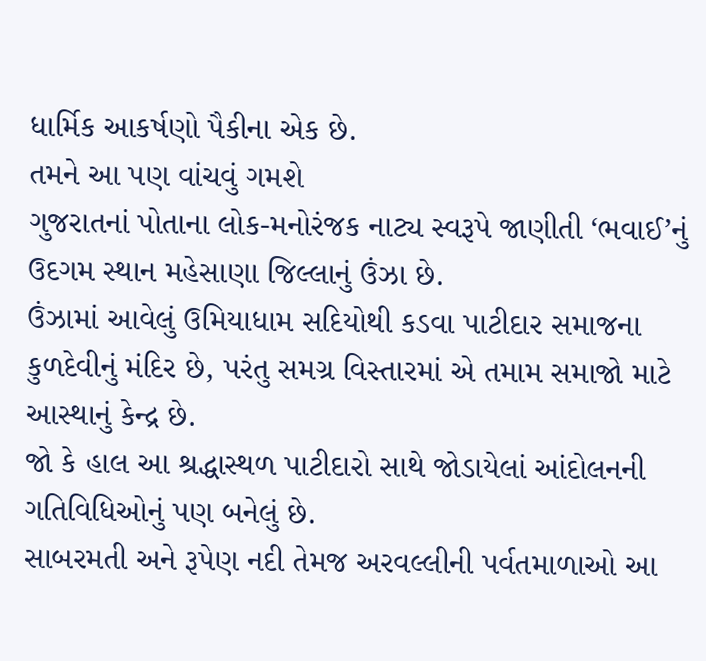ધાર્મિક આકર્ષણો પૈકીના એક છે.
તમને આ પણ વાંચવું ગમશે
ગુજરાતનાં પોતાના લોક-મનોરંજક નાટ્ય સ્વરૂપે જાણીતી ‘ભવાઈ’નું ઉદગમ સ્થાન મહેસાણા જિલ્લાનું ઉંઝા છે.
ઉંઝામાં આવેલું ઉમિયાધામ સદિયોથી કડવા પાટીદાર સમાજના કુળદેવીનું મંદિર છે, પરંતુ સમગ્ર વિસ્તારમાં એ તમામ સમાજો માટે આસ્થાનું કેન્દ્ર છે.
જો કે હાલ આ શ્રદ્ધાસ્થળ પાટીદારો સાથે જોડાયેલાં આંદોલનની ગતિવિધિઓનું પણ બનેલું છે.
સાબરમતી અને રૂપેણ નદી તેમજ અરવલ્લીની પર્વતમાળાઓ આ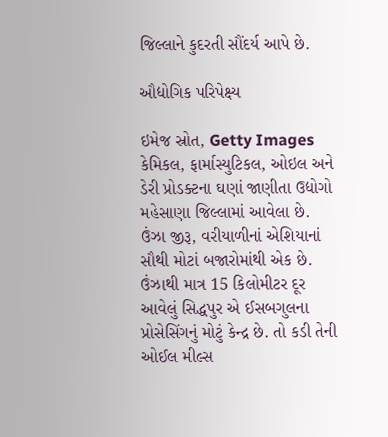જિલ્લાને કુદરતી સૌંદર્ય આપે છે.

ઔદ્યોગિક પરિપેક્ષ્ય

ઇમેજ સ્રોત, Getty Images
કેમિકલ, ફાર્માસ્યુટિકલ, ઓઇલ અને ડેરી પ્રોડક્ટના ઘણાં જાણીતા ઉદ્યોગો મહેસાણા જિલ્લામાં આવેલા છે. ઉંઝા જીરૂ, વરીયાળીનાં એશિયાનાં સૌથી મોટાં બજારોમાંથી એક છે.
ઉંઝાથી માત્ર 15 કિલોમીટર દૂર આવેલું સિદ્ધપુર એ ઈસબગુલના પ્રોસેસિંગનું મોટું કેન્દ્ર છે. તો કડી તેની ઓઈલ મીલ્સ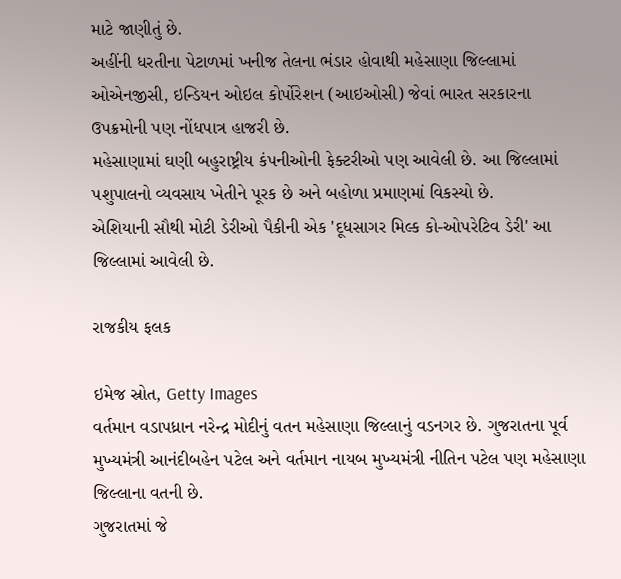માટે જાણીતું છે.
અહીંની ધરતીના પેટાળમાં ખનીજ તેલના ભંડાર હોવાથી મહેસાણા જિલ્લામાં ઓએનજીસી, ઇન્ડિયન ઓઇલ કોર્પોરેશન (આઇઓસી) જેવાં ભારત સરકારના ઉપક્રમોની પણ નોંધપાત્ર હાજરી છે.
મહેસાણામાં ઘણી બહુરાષ્ટ્રીય કંપનીઓની ફેક્ટરીઓ પણ આવેલી છે. આ જિલ્લામાં પશુપાલનો વ્યવસાય ખેતીને પૂરક છે અને બહોળા પ્રમાણમાં વિકસ્યો છે.
એશિયાની સૌથી મોટી ડેરીઓ પૈકીની એક 'દૂધસાગર મિલ્ક કો-ઓપરેટિવ ડેરી' આ જિલ્લામાં આવેલી છે.

રાજકીય ફલક

ઇમેજ સ્રોત, Getty Images
વર્તમાન વડાપધ્રાન નરેન્દ્ર મોદીનું વતન મહેસાણા જિલ્લાનું વડનગર છે. ગુજરાતના પૂર્વ મુખ્યમંત્રી આનંદીબહેન પટેલ અને વર્તમાન નાયબ મુખ્યમંત્રી નીતિન પટેલ પણ મહેસાણા જિલ્લાના વતની છે.
ગુજરાતમાં જે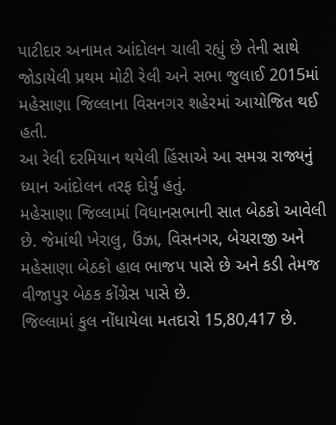પાટીદાર અનામત આંદોલન ચાલી રહ્યું છે તેની સાથે જોડાયેલી પ્રથમ મોટી રેલી અને સભા જુલાઈ 2015માં મહેસાણા જિલ્લાના વિસનગર શહેરમાં આયોજિત થઈ હતી.
આ રેલી દરમિયાન થયેલી હિંસાએ આ સમગ્ર રાજ્યનું ધ્યાન આંદોલન તરફ દોર્યું હતું.
મહેસાણા જિલ્લામાં વિધાનસભાની સાત બેઠકો આવેલી છે. જેમાંથી ખેરાલુ, ઉંઝા, વિસનગર, બેચરાજી અને મહેસાણા બેઠકો હાલ ભાજપ પાસે છે અને કડી તેમજ વીજાપુર બેઠક કોંગ્રેસ પાસે છે.
જિલ્લામાં કુલ નોંધાયેલા મતદારો 15,80,417 છે.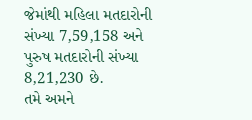જેમાંથી મહિલા મતદારોની સંખ્યા 7,59,158 અને પુરુષ મતદારોની સંખ્યા 8,21,230 છે.
તમે અમને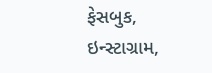ફેસબુક, ઇન્સ્ટાગ્રામ,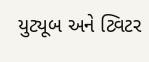યુટ્યૂબ અને ટ્વિટર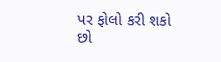પર ફોલો કરી શકો છો